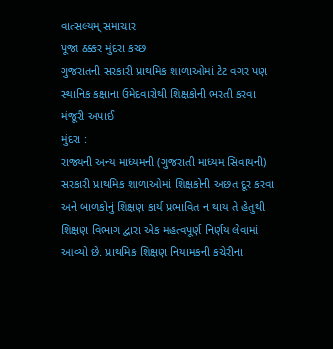વાત્સલ્યમ્ સમાચાર
પૂજા ઠક્કર મુંદરા કચ્છ
ગુજરાતની સરકારી પ્રાથમિક શાળાઓમાં ટેટ વગર પણ સ્થાનિક કક્ષાના ઉમેદવારોથી શિક્ષકોની ભરતી કરવા મંજૂરી અપાઈ
મુંદરા :
રાજ્યની અન્ય માધ્યમની (ગુજરાતી માધ્યમ સિવાયની) સરકારી પ્રાથમિક શાળાઓમાં શિક્ષકોની અછત દૂર કરવા અને બાળકોનું શિક્ષણ કાર્ય પ્રભાવિત ન થાય તે હેતુથી શિક્ષણ વિભાગ દ્વારા એક મહત્વપૂર્ણ નિર્ણય લેવામાં આવ્યો છે. પ્રાથમિક શિક્ષણ નિયામકની કચેરીના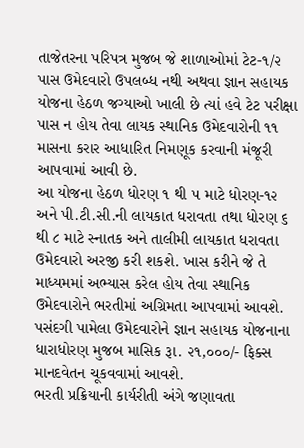તાજેતરના પરિપત્ર મુજબ જે શાળાઓમાં ટેટ-૧/૨ પાસ ઉમેદવારો ઉપલબ્ધ નથી અથવા જ્ઞાન સહાયક યોજના હેઠળ જગ્યાઓ ખાલી છે ત્યાં હવે ટેટ પરીક્ષા પાસ ન હોય તેવા લાયક સ્થાનિક ઉમેદવારોની ૧૧ માસના કરાર આધારિત નિમણૂક કરવાની મંજૂરી આપવામાં આવી છે.
આ યોજના હેઠળ ધોરણ ૧ થી ૫ માટે ધોરણ-૧૨ અને પી.ટી.સી.ની લાયકાત ધરાવતા તથા ધોરણ ૬ થી ૮ માટે સ્નાતક અને તાલીમી લાયકાત ધરાવતા ઉમેદવારો અરજી કરી શકશે. ખાસ કરીને જે તે માધ્યમમાં અભ્યાસ કરેલ હોય તેવા સ્થાનિક ઉમેદવારોને ભરતીમાં અગ્રિમતા આપવામાં આવશે. પસંદગી પામેલા ઉમેદવારોને જ્ઞાન સહાયક યોજનાના ધારાધોરણ મુજબ માસિક રૂા. ૨૧,૦૦૦/- ફિક્સ માનદવેતન ચૂકવવામાં આવશે.
ભરતી પ્રક્રિયાની કાર્યરીતી અંગે જણાવતા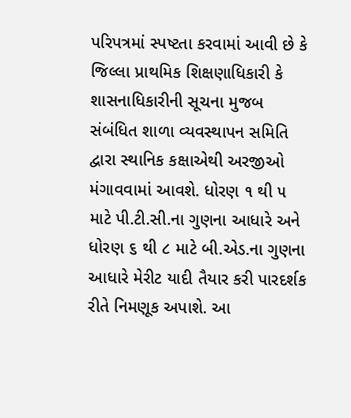પરિપત્રમાં સ્પષ્ટતા કરવામાં આવી છે કે જિલ્લા પ્રાથમિક શિક્ષણાધિકારી કે શાસનાધિકારીની સૂચના મુજબ સંબંધિત શાળા વ્યવસ્થાપન સમિતિ દ્વારા સ્થાનિક કક્ષાએથી અરજીઓ મંગાવવામાં આવશે. ધોરણ ૧ થી ૫ માટે પી.ટી.સી.ના ગુણના આધારે અને ધોરણ ૬ થી ૮ માટે બી.એડ.ના ગુણના આધારે મેરીટ યાદી તૈયાર કરી પારદર્શક રીતે નિમણૂક અપાશે. આ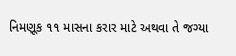નિમણૂક ૧૧ માસના કરાર માટે અથવા તે જગ્યા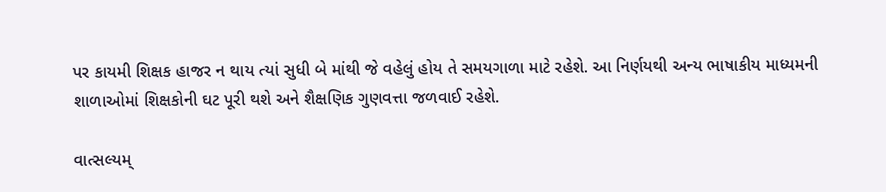પર કાયમી શિક્ષક હાજર ન થાય ત્યાં સુધી બે માંથી જે વહેલું હોય તે સમયગાળા માટે રહેશે. આ નિર્ણયથી અન્ય ભાષાકીય માધ્યમની શાળાઓમાં શિક્ષકોની ઘટ પૂરી થશે અને શૈક્ષણિક ગુણવત્તા જળવાઈ રહેશે.

વાત્સલ્યમ્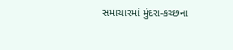સમાચારમાં મુંદરા-કચ્છના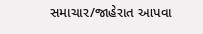સમાચાર/જાહેરાત આપવા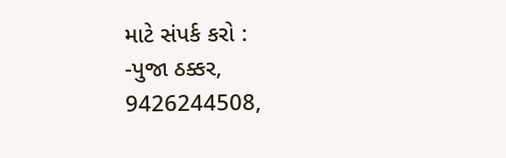માટે સંપર્ક કરો :
-પુજા ઠક્કર,
9426244508,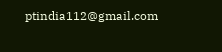ptindia112@gmail.com